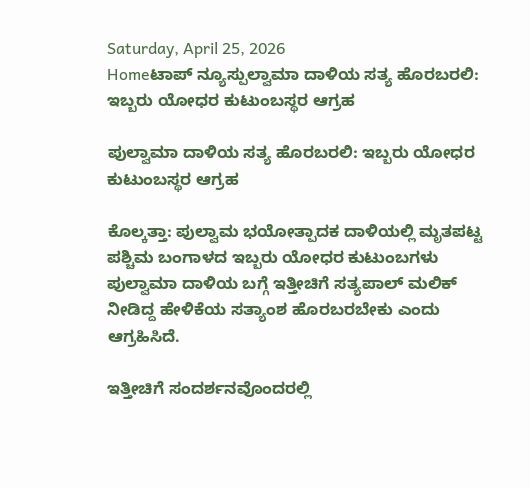Saturday, April 25, 2026
Homeಟಾಪ್ ನ್ಯೂಸ್ಪುಲ್ವಾಮಾ ದಾಳಿಯ ಸತ್ಯ ಹೊರಬರಲಿ: ಇಬ್ಬರು ಯೋಧರ ಕುಟುಂಬಸ್ಥರ ಆಗ್ರಹ

ಪುಲ್ವಾಮಾ ದಾಳಿಯ ಸತ್ಯ ಹೊರಬರಲಿ: ಇಬ್ಬರು ಯೋಧರ ಕುಟುಂಬಸ್ಥರ ಆಗ್ರಹ

ಕೊಲ್ಕತ್ತಾ: ಪುಲ್ವಾಮ ಭಯೋತ್ಪಾದಕ ದಾಳಿಯಲ್ಲಿ ಮೃತಪಟ್ಟ ಪಶ್ಚಿಮ ಬಂಗಾಳದ ಇಬ್ಬರು ಯೋಧರ ಕುಟುಂಬಗಳು ಪುಲ್ವಾಮಾ ದಾಳಿಯ ಬಗ್ಗೆ ಇತ್ತೀಚಿಗೆ ಸತ್ಯಪಾಲ್ ಮಲಿಕ್ ನೀಡಿದ್ದ ಹೇಳಿಕೆಯ ಸತ್ಯಾಂಶ ಹೊರಬರಬೇಕು ಎಂದು ಆಗ್ರಹಿಸಿದೆ.

ಇತ್ತೀಚಿಗೆ ಸಂದರ್ಶನವೊಂದರಲ್ಲಿ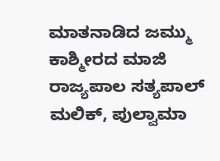ಮಾತನಾಡಿದ ಜಮ್ಮು ಕಾಶ್ಮೀರದ ಮಾಜಿ ರಾಜ್ಯಪಾಲ ಸತ್ಯಪಾಲ್ ಮಲಿಕ್, ಪುಲ್ವಾಮಾ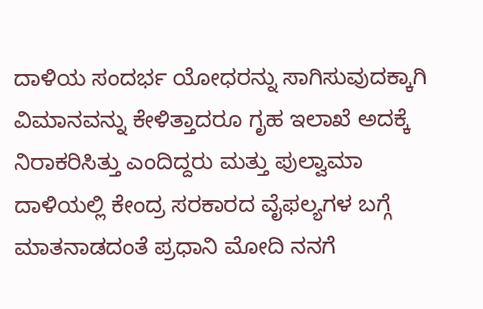ದಾಳಿಯ ಸಂದರ್ಭ ಯೋಧರನ್ನು ಸಾಗಿಸುವುದಕ್ಕಾಗಿ ವಿಮಾನವನ್ನು ಕೇಳಿತ್ತಾದರೂ ಗೃಹ ಇಲಾಖೆ ಅದಕ್ಕೆ ನಿರಾಕರಿಸಿತ್ತು ಎಂದಿದ್ದರು ಮತ್ತು ಪುಲ್ವಾಮಾ ದಾಳಿಯಲ್ಲಿ ಕೇಂದ್ರ ಸರಕಾರದ ವೈಫಲ್ಯಗಳ ಬಗ್ಗೆ ಮಾತನಾಡದಂತೆ ಪ್ರಧಾನಿ ಮೋದಿ ನನಗೆ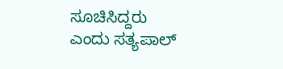ಸೂಚಿಸಿದ್ದರು ಎಂದು ಸತ್ಯಪಾಲ್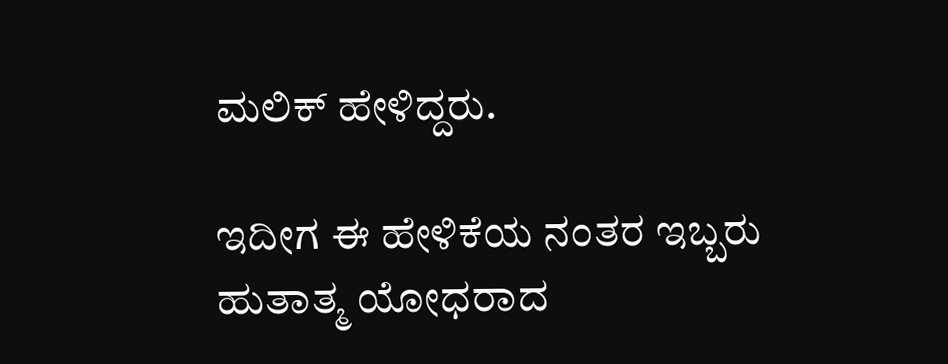ಮಲಿಕ್ ಹೇಳಿದ್ದರು.

ಇದೀಗ ಈ ಹೇಳಿಕೆಯ ನಂತರ ಇಬ್ಬರು ಹುತಾತ್ಮ ಯೋಧರಾದ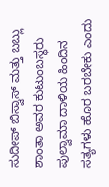ಸುದೀಪ್ ಬಿಸ್ವಾಸ್ ಮತ್ತು ಬಬ್ಲು ಶಾಂತಾ ಅವರ ಕುಟುಂಬಸ್ಥರು ಪುಲ್ವಾಮಾ ದಾಳಿಯ ಹಿಂದಿನ ಸತ್ಯಗಳು ಹೊರ ಬರಬೇಕು ಎಂದು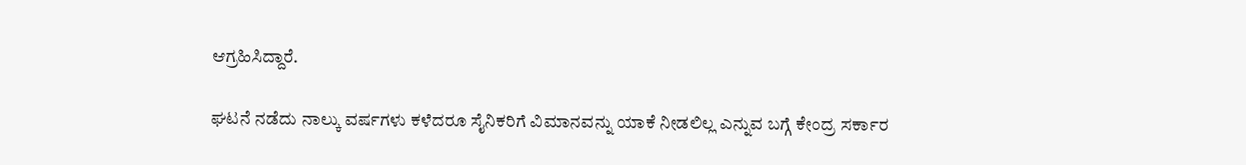ಆಗ್ರಹಿಸಿದ್ದಾರೆ.

ಘಟನೆ ನಡೆದು ನಾಲ್ಕು ವರ್ಷಗಳು ಕಳೆದರೂ ಸೈನಿಕರಿಗೆ ವಿಮಾನವನ್ನು ಯಾಕೆ ನೀಡಲಿಲ್ಲ ಎನ್ನುವ ಬಗ್ಗೆ ಕೇಂದ್ರ ಸರ್ಕಾರ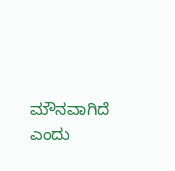ಮೌನವಾಗಿದೆ ಎಂದು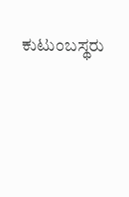ಕುಟುಂಬಸ್ಥರು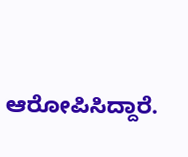ಆರೋಪಿಸಿದ್ದಾರೆ.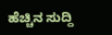ಹೆಚ್ಚಿನ ಸುದ್ದಿ